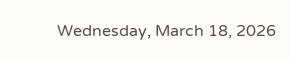Wednesday, March 18, 2026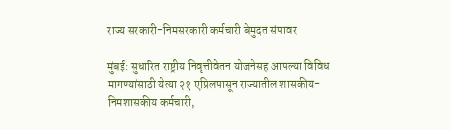राज्य सरकारी-निमसरकारी कर्मचारी बेमुदत संपावर

मुंबई: सुधारित राष्ट्रीय निवृत्तीवेतन योजनेसह आपल्या विविध मागण्यांसाठी येत्या २१ एप्रिलपासून राज्यातील शासकीय-निमशासकीय कर्मचारी,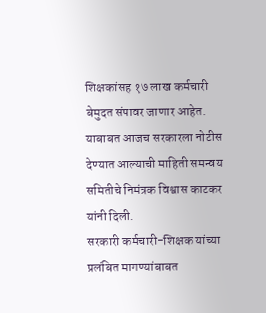शिक्षकांसह १७ लाख कर्मचारी बेमुदत संपावर जाणार आहेत. याबाबत आजच सरकारला नोटीस देण्यात आल्याची माहिती समन्वय समितीचे निमंत्रक विश्वास काटकर यांनी दिली.
सरकारी कर्मचारी-शिक्षक यांच्या प्रलंबित मागण्यांबाबत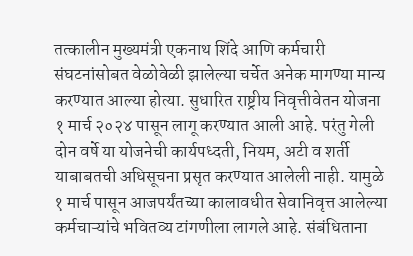तत्कालीन मुख्यमंत्री एकनाथ शिंदे आणि कर्मचारी संघटनांसोबत वेळोवेळी झालेल्या चर्चेत अनेक मागण्या मान्य करण्यात आल्या होत्या. सुधारित राष्ट्रीय निवृत्तीवेतन योजना १ मार्च २०२४ पासून लागू करण्यात आली आहे. परंतु गेली दोन वर्षे या योजनेची कार्यपध्दती, नियम, अटी व शर्ती याबाबतची अधिसूचना प्रसृत करण्यात आलेली नाही. यामुळे १ मार्च पासून आजपर्यंतच्या कालावधीत सेवानिवृत्त आलेल्या कर्मचाऱ्यांचे भवितव्य टांगणीला लागले आहे. संबंधिताना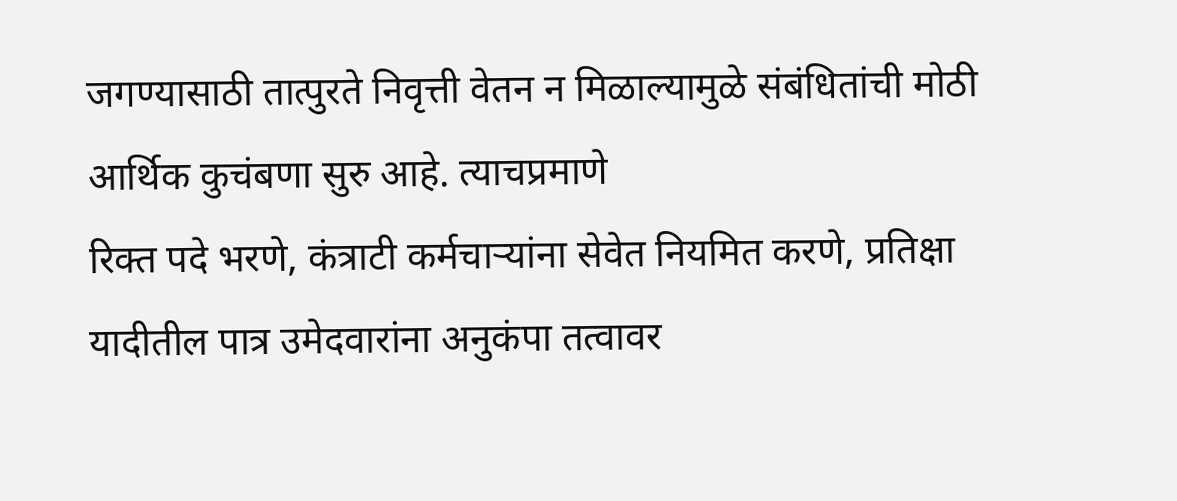जगण्यासाठी तात्पुरते निवृत्ती वेतन न मिळाल्यामुळे संबंधितांची मोठी आर्थिक कुचंबणा सुरु आहे. त्याचप्रमाणे
रिक्त पदे भरणे, कंत्राटी कर्मचाऱ्यांना सेवेत नियमित करणे, प्रतिक्षा यादीतील पात्र उमेदवारांना अनुकंपा तत्वावर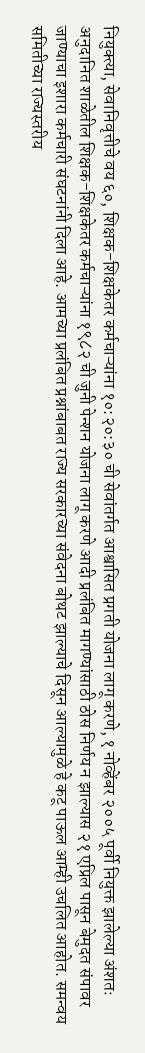नियुक्त्या, सेवानिवृत्तीचे वय ६०, शिक्षक-शिक्षकेतर कर्मचाऱ्यांना १०:२०:३० ची सेवांतर्गत आश्वासित प्रगती योजना लागू करणे, १ नोव्हेंबर २००५ पूर्वी नियुक्त झालेल्या अंशतः अनुदानित शाळेतील शिक्षक-शिक्षकेतर कर्मचाऱ्यांना १९८२ ची जुनी पेन्शन योजना लागू करणे आदी प्रलंबित मागण्यांसाठी ठोस निर्णय न झाल्यास २१ एप्रिल पासून बेमुदत संपावर जाण्याचा इशारा कर्मचारी संघटनांनी दिला आहे. आमच्या प्रलंबित प्रश्नांबाबत राज्य सरकारच्या संवेदना बोथट झाल्याचे दिसून आल्यामुळे हे कटू पाऊल आम्ही उचलित आहोत. समन्वय समितीच्या राज्यस्तरीय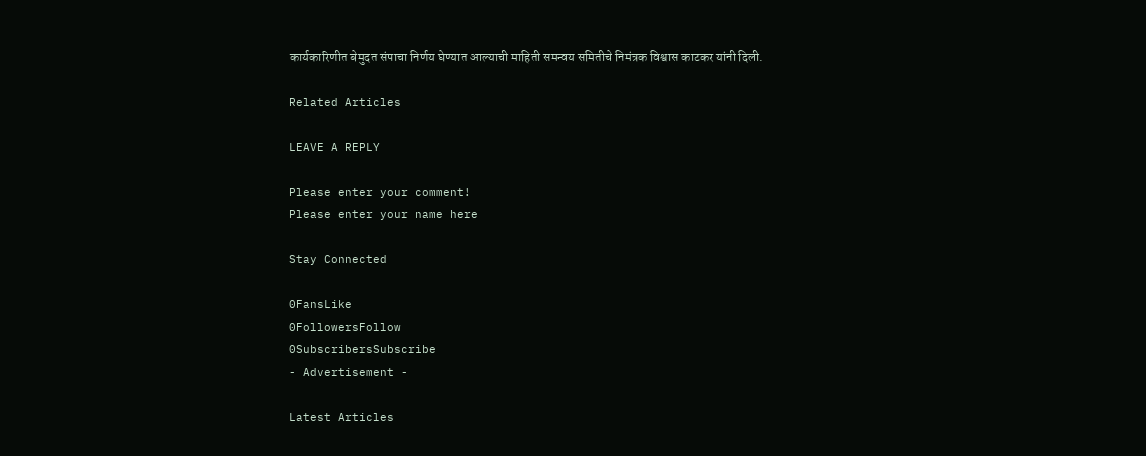कार्यकारिणीत बेमुदत संपाचा निर्णय घेण्यात आल्याची माहिती समन्वय समितीचे निमंत्रक विश्वास काटकर यांनी दिली.

Related Articles

LEAVE A REPLY

Please enter your comment!
Please enter your name here

Stay Connected

0FansLike
0FollowersFollow
0SubscribersSubscribe
- Advertisement -

Latest Articles